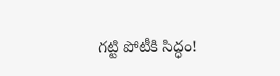గట్టి పోటీకి సిద్ధం!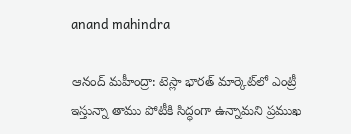anand mahindra

ఆనంద్ మహీంద్రా: టెస్లా భారత్‌ మార్కెట్‌లో ఎంట్రీ ఇస్తున్నా తాము పోటీకి సిద్ధంగా ఉన్నామని ప్రముఖ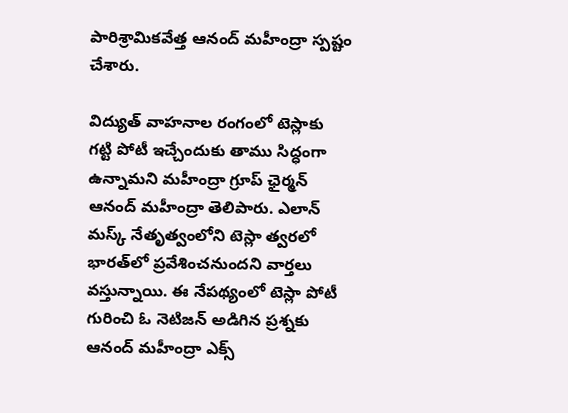పారిశ్రామికవేత్త ఆనంద్ మహీంద్రా స్పష్టం చేశారు.

విద్యుత్ వాహనాల రంగంలో టెస్లాకు గట్టి పోటీ ఇచ్చేందుకు తాము సిద్ధంగా ఉన్నామని మహీంద్రా గ్రూప్ ఛైర్మన్ ఆనంద్ మహీంద్రా తెలిపారు. ఎలాన్ మస్క్ నేతృత్వంలోని టెస్లా త్వరలో భారత్‌లో ప్రవేశించనుందని వార్తలు వస్తున్నాయి. ఈ నేపథ్యంలో టెస్లా పోటీ గురించి ఓ నెటిజన్ అడిగిన ప్రశ్నకు ఆనంద్ మహీంద్రా ఎక్స్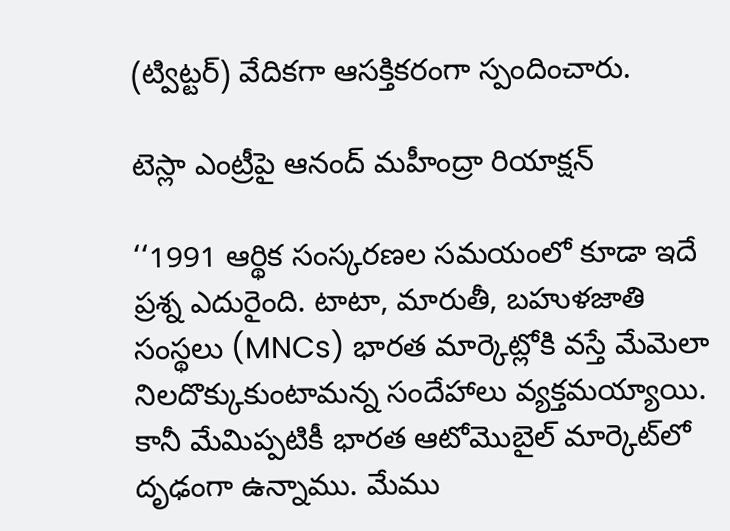(ట్విట్టర్) వేదికగా ఆసక్తికరంగా స్పందించారు.

టెస్లా ఎంట్రీపై ఆనంద్ మహీంద్రా రియాక్షన్

‘‘1991 ఆర్థిక సంస్కరణల సమయంలో కూడా ఇదే ప్రశ్న ఎదురైంది. టాటా, మారుతీ, బహుళజాతి సంస్థలు (MNCs) భారత మార్కెట్లోకి వస్తే మేమెలా నిలదొక్కుకుంటామన్న సందేహాలు వ్యక్తమయ్యాయి. కానీ మేమిప్పటికీ భారత ఆటోమొబైల్ మార్కెట్‌లో దృఢంగా ఉన్నాము. మేము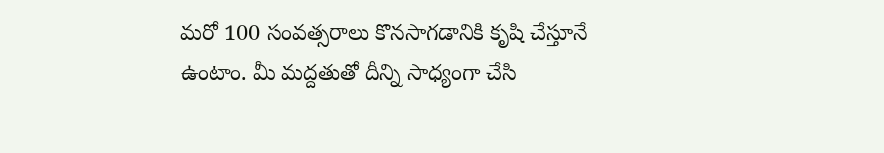మరో 100 సంవత్సరాలు కొనసాగడానికి కృషి చేస్తూనే ఉంటాం. మీ మద్దతుతో దీన్ని సాధ్యంగా చేసి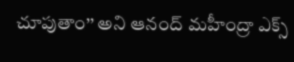చూపుతాం’’ అని ఆనంద్ మహీంద్రా ఎక్స్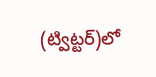(ట్విట్టర్)లో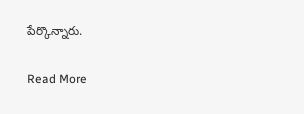పేర్కొన్నారు.

Read More